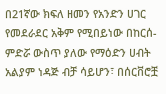በ21ኛው ክፍለ ዘመን የአንድን ሀገር የመደራደር አቅም የሚበይነው በከርሰ-ምድሯ ውስጥ ያለው የማዕድን ሀብት አልያም ነዳጅ ብቻ ሳይሆን፣ በሰርቨሮቿ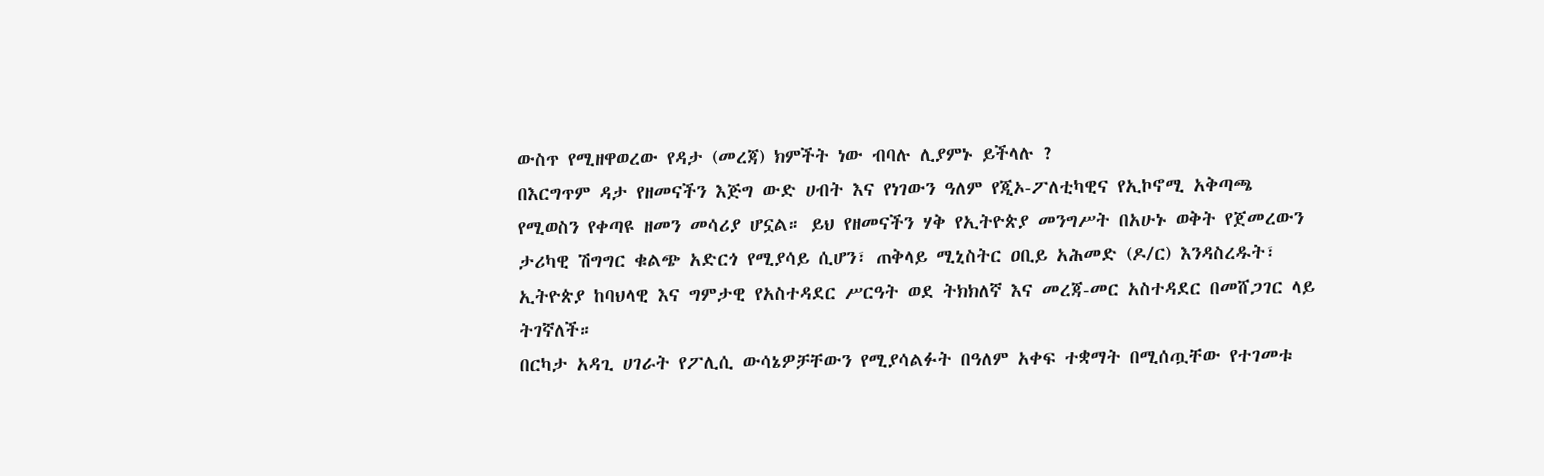ውስጥ የሚዘዋወረው የዳታ (መረጃ) ክምችት ነው ብባሉ ሊያምኑ ይችላሉ ?
በእርግጥም ዳታ የዘመናችን እጅግ ውድ ሀብት እና የነገውን ዓለም የጂኦ-ፖለቲካዊና የኢኮኖሚ አቅጣጫ የሚወስን የቀጣዩ ዘመን መሳሪያ ሆኗል። ይህ የዘመናችን ሃቅ የኢትዮጵያ መንግሥት በአሁኑ ወቅት የጀመረውን ታሪካዊ ሽግግር ቁልጭ አድርጎ የሚያሳይ ሲሆን፣ ጠቅላይ ሚኒስትር ዐቢይ አሕመድ (ዶ/ር) እንዳስረዱት፣ ኢትዮጵያ ከባህላዊ እና ግምታዊ የአስተዳደር ሥርዓት ወደ ትክክለኛ እና መረጃ-መር አስተዳደር በመሸጋገር ላይ ትገኛለች።
በርካታ አዳጊ ሀገራት የፖሊሲ ውሳኔዎቻቸውን የሚያሳልፉት በዓለም አቀፍ ተቋማት በሚሰጧቸው የተገመቱ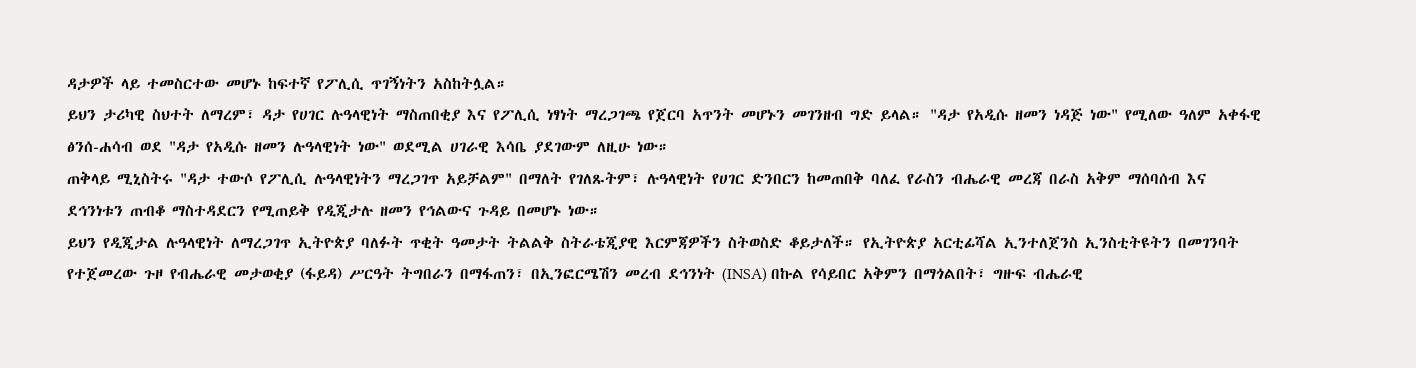ዳታዎች ላይ ተመስርተው መሆኑ ከፍተኛ የፖሊሲ ጥገኝነትን አስከትሏል።
ይህን ታሪካዊ ስህተት ለማረም፣ ዳታ የሀገር ሉዓላዊነት ማስጠበቂያ እና የፖሊሲ ነፃነት ማረጋገጫ የጀርባ አጥንት መሆኑን መገንዘብ ግድ ይላል። "ዳታ የአዲሱ ዘመን ነዳጅ ነው" የሚለው ዓለም አቀፋዊ ፅንሰ-ሐሳብ ወደ "ዳታ የአዲሱ ዘመን ሉዓላዊነት ነው" ወደሚል ሀገራዊ እሳቤ ያደገውም ለዚሁ ነው።
ጠቅላይ ሚኒስትሩ "ዳታ ተውሶ የፖሊሲ ሉዓላዊነትን ማረጋገጥ አይቻልም" በማለት የገለጹትም፣ ሉዓላዊነት የሀገር ድንበርን ከመጠበቅ ባለፈ የራስን ብሔራዊ መረጃ በራስ አቅም ማሰባሰብ እና ደኅንነቱን ጠብቆ ማስተዳደርን የሚጠይቅ የዲጂታሉ ዘመን የኅልውና ጉዳይ በመሆኑ ነው።
ይህን የዲጂታል ሉዓላዊነት ለማረጋገጥ ኢትዮጵያ ባለፉት ጥቂት ዓመታት ትልልቅ ስትራቴጂያዊ እርምጃዎችን ስትወስድ ቆይታለች። የኢትዮጵያ አርቲፊሻል ኢንተለጀንስ ኢንስቲትዩትን በመገንባት የተጀመረው ጉዞ የብሔራዊ መታወቂያ (ፋይዳ) ሥርዓት ትግበራን በማፋጠን፣ በኢንፎርሜሽን መረብ ደኅንነት (INSA) በኩል የሳይበር አቅምን በማጎልበት፣ ግዙፍ ብሔራዊ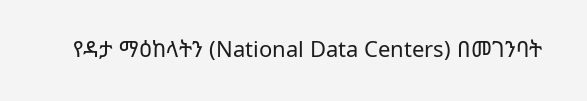የዳታ ማዕከላትን (National Data Centers) በመገንባት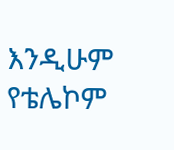እንዲሁም የቴሌኮም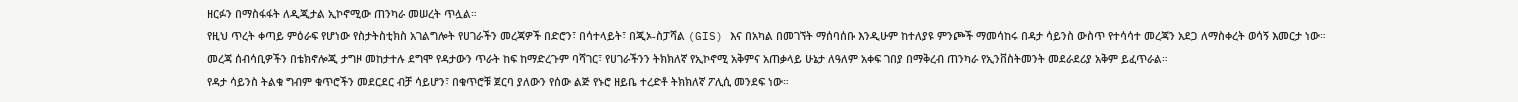ዘርፉን በማስፋፋት ለዲጂታል ኢኮኖሚው ጠንካራ መሠረት ጥሏል።
የዚህ ጥረት ቀጣይ ምዕራፍ የሆነው የስታትስቲክስ አገልግሎት የሀገራችን መረጃዎች በድሮን፣ በሳተላይት፣ በጂኦ-ስፓሻል (GIS) እና በአካል በመገኘት ማሰባሰቡ እንዲሁም ከተለያዩ ምንጮች ማመሳከሩ በዳታ ሳይንስ ውስጥ የተሳሳተ መረጃን አደጋ ለማስቀረት ወሳኝ እመርታ ነው።
መረጃ ሰብሳቢዎችን በቴክኖሎጂ ታግዞ መከታተሉ ደግሞ የዳታውን ጥራት ከፍ ከማድረጉም ባሻገር፣ የሀገራችንን ትክክለኛ የኢኮኖሚ አቅምና አጠቃላይ ሁኔታ ለዓለም አቀፍ ገበያ በማቅረብ ጠንካራ የኢንቨስትመንት መደራደሪያ አቅም ይፈጥራል።
የዳታ ሳይንስ ትልቁ ግብም ቁጥሮችን መደርደር ብቻ ሳይሆን፣ በቁጥሮቹ ጀርባ ያለውን የሰው ልጅ የኑሮ ዘይቤ ተረድቶ ትክክለኛ ፖሊሲ መንደፍ ነው።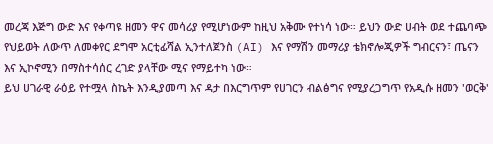መረጃ እጅግ ውድ እና የቀጣዩ ዘመን ዋና መሳሪያ የሚሆነውም ከዚህ አቅሙ የተነሳ ነው። ይህን ውድ ሀብት ወደ ተጨባጭ የህይወት ለውጥ ለመቀየር ደግሞ አርቲፊሻል ኢንተለጀንስ (AI) እና የማሽን መማሪያ ቴክኖሎጂዎች ግብርናን፣ ጤናን እና ኢኮኖሚን በማስተሳሰር ረገድ ያላቸው ሚና የማይተካ ነው።
ይህ ሀገራዊ ራዕይ የተሟላ ስኬት እንዲያመጣ እና ዳታ በእርግጥም የሀገርን ብልፅግና የሚያረጋግጥ የአዲሱ ዘመን 'ወርቅ'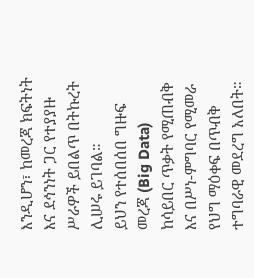እንዲሆን፣ ከመረጃ ክፍትነት እና ደኅንነት ጋር የተያያዙ ሥራዎች ይበልጥ በትኩረት ሊሠሩ ይገባል።
ይህን የተሰበሰበ ግዙፍ መረጃ (Big Data) ከሳይበር ጥቃት የሚጠብቅ እና በሥነ-ምግባር የሚመራ የህግ ማዕቀፍ በጥብቅ ተግባራዊ መደረግ አለበት።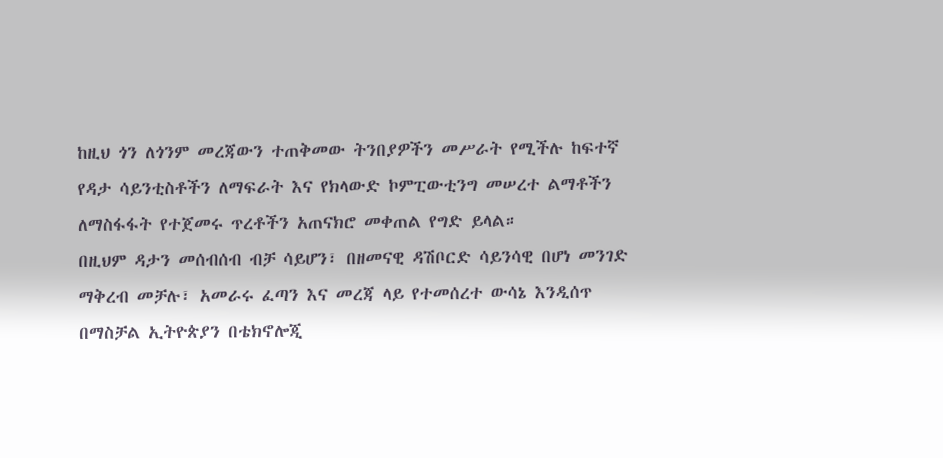ከዚህ ጎን ለጎንም መረጃውን ተጠቅመው ትንበያዎችን መሥራት የሚችሉ ከፍተኛ የዳታ ሳይንቲስቶችን ለማፍራት እና የክላውድ ኮምፒውቲንግ መሠረተ ልማቶችን ለማስፋፋት የተጀመሩ ጥረቶችን አጠናክሮ መቀጠል የግድ ይላል።
በዚህም ዳታን መሰብሰብ ብቻ ሳይሆን፣ በዘመናዊ ዳሽቦርድ ሳይንሳዊ በሆነ መንገድ ማቅረብ መቻሉ፣ አመራሩ ፈጣን እና መረጃ ላይ የተመሰረተ ውሳኔ እንዲሰጥ በማስቻል ኢትዮጵያን በቴክኖሎጂ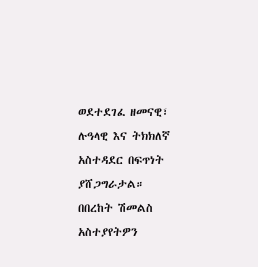ወደተደገፈ ዘመናዊ፣ ሉዓላዊ እና ትክክለኛ አስተዳደር በፍጥነት ያሸጋግራታል።
በበረከት ሽመልስ
አስተያየትዎን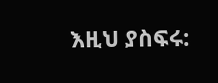እዚህ ያስፍሩ: